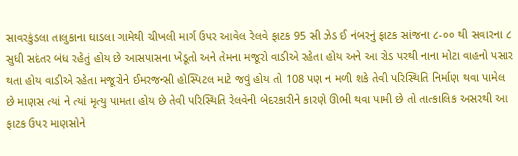સાવરકુંડલા તાલુકાના ઘાડલા ગામેથી ચીખલી માર્ગ ઉપર આવેલ રેલવે ફાટક 95 સી ઝેડ ઈ નંબરનું ફાટક સાંજના ૮-૦૦ થી સવારના ૮ સુધી સદંતર બંધ રહેતું હોય છે આસપાસના ખેડૂતો અને તેમના મજૂરો વાડીએ રહેતા હોય અને આ રોડ પરથી નાના મોટા વાહનો પસાર થતા હોય વાડીએ રહેતા મજૂરોને ઈમરજન્સી હોસ્પિટલ માટે જવું હોય તો 108 પણ ન મળી શકે તેવી પરિસ્થિતિ નિર્માણ થવા પામેલ છે માણસ ત્યાં ને ત્યાં મૃત્યુ પામતા હોય છે તેવી પરિસ્થિતિ રેલવેની બેદરકારીને કારણે ઊભી થવા પામી છે તો તાત્કાલિક અસરથી આ ફાટક ઉપર માણસોને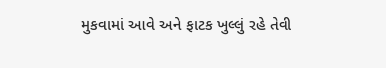મુકવામાં આવે અને ફાટક ખુલ્લું રહે તેવી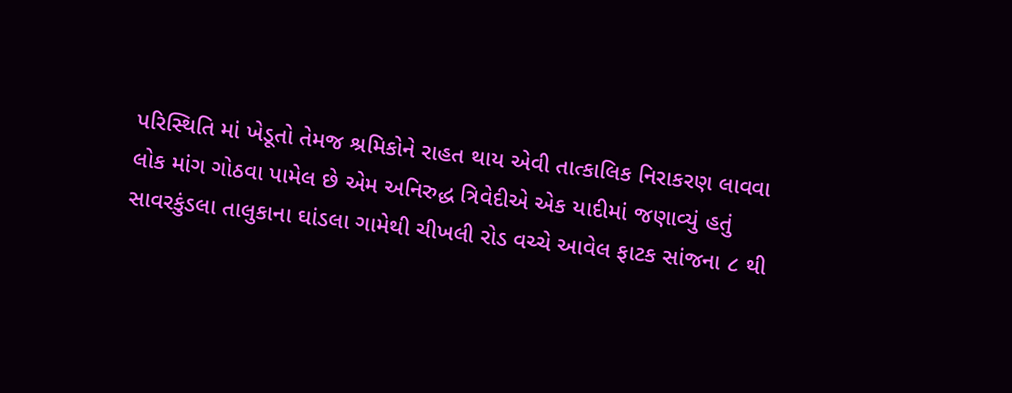પરિસ્થિતિ માં ખેડૂતો તેમજ શ્રમિકોને રાહત થાય એવી તાત્કાલિક નિરાકરણ લાવવા લોક માંગ ગોઠવા પામેલ છે એમ અનિરુદ્ધ ત્રિવેદીએ એક યાદીમાં જણાવ્યું હતું
સાવરકુંડલા તાલુકાના ઘાંડલા ગામેથી ચીખલી રોડ વચ્ચે આવેલ ફાટક સાંજના ૮ થી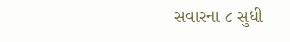સવારના ૮ સુધી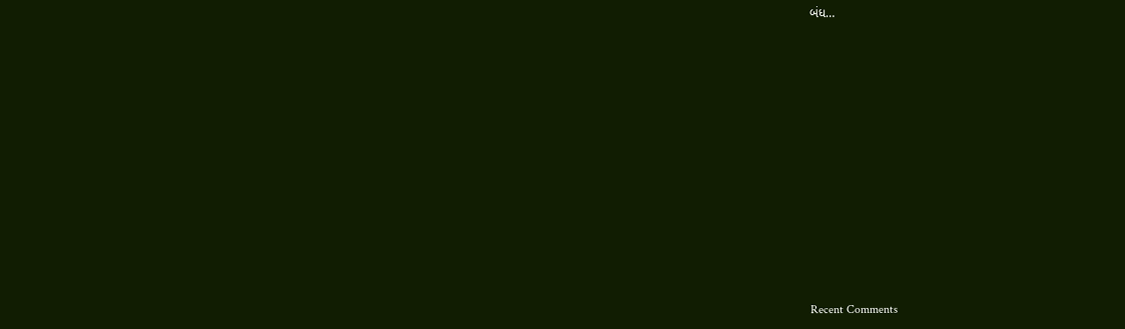બંધ…


















Recent Comments